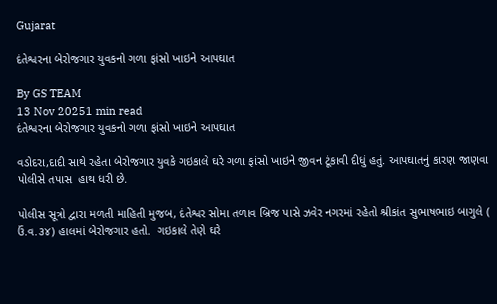Gujarat

દંતેશ્વરના બેરોજગાર યુવકનો ગળા ફાંસો ખાઇને આપઘાત

By GS TEAM
13 Nov 20251 min read
દંતેશ્વરના બેરોજગાર યુવકનો ગળા ફાંસો ખાઇને આપઘાત

વડોદરા,દાદી સાથે રહેતા બેરોજગાર યુવકે ગઇકાલે ઘરે ગળા ફાંસો ખાઇને જીવન ટૂંકાવી દીધું હતું. આપઘાતનું કારણ જાણવા પોલીસે તપાસ  હાથ ધરી છે.

પોલીસ સૂત્રો દ્વારા મળતી માહિતી મુજબ, દંતેશ્વર સોમા તળાવ બ્રિજ પાસે ઝવેર નગરમાં રહેતો શ્રીકાંત સુભાષભાઇ બાગુલે ( ઉં.વ.૩૪) હાલમાં બેરોજગાર હતો.  ગઇકાલે તેણે ઘરે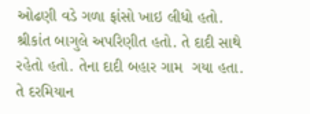ઓઢણી વડે ગળા ફાંસો ખાઇ લીધો હતો. શ્રીકાંત બાગુલે અપરિણીત હતો. તે દાદી સાથે  રહેતો હતો. તેના દાદી બહાર ગામ  ગયા હતા. તે દરમિયાન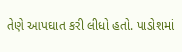તેણે આપઘાત કરી લીધો હતો. પાડોશમાં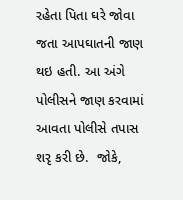રહેતા પિતા ઘરે જોવા જતા આપઘાતની જાણ થઇ હતી. આ અંગે પોલીસને જાણ કરવામાં આવતા પોલીસે તપાસ શરૃ કરી છે.  જોકે,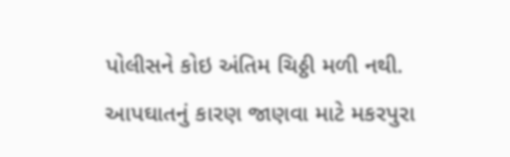પોલીસને કોઇ અંતિમ ચિઠ્ઠી મળી નથી. આપઘાતનું કારણ જાણવા માટે મકરપુરા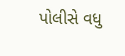પોલીસે વધુ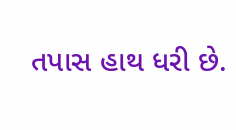તપાસ હાથ ધરી છે.